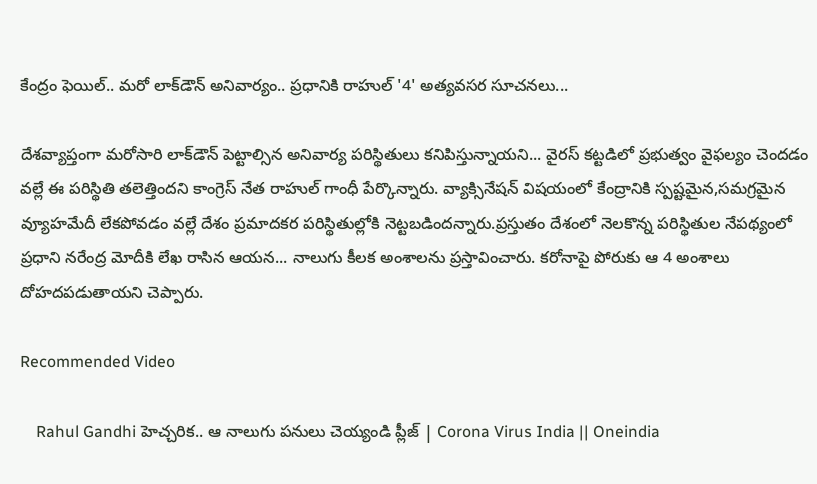కేంద్రం ఫెయిల్.. మరో లాక్‌డౌన్ అనివార్యం.. ప్రధానికి రాహుల్ '4' అత్యవసర సూచనలు...

దేశవ్యాప్తంగా మరోసారి లాక్‌డౌన్ పెట్టాల్సిన అనివార్య పరిస్థితులు కనిపిస్తున్నాయని... వైరస్ కట్టడిలో ప్రభుత్వం వైఫల్యం చెందడం వల్లే ఈ పరిస్థితి తలెత్తిందని కాంగ్రెస్ నేత రాహుల్ గాంధీ పేర్కొన్నారు. వ్యాక్సినేషన్ విషయంలో కేంద్రానికి స్పష్టమైన,సమగ్రమైన వ్యూహమేదీ లేకపోవడం వల్లే దేశం ప్రమాదకర పరిస్థితుల్లోకి నెట్టబడిందన్నారు.ప్రస్తుతం దేశంలో నెలకొన్న పరిస్థితుల నేపథ్యంలో ప్రధాని నరేంద్ర మోదీకి లేఖ రాసిన ఆయన... నాలుగు కీలక అంశాలను ప్రస్తావించారు. కరోనాపై పోరుకు ఆ 4 అంశాలు దోహదపడుతాయని చెప్పారు.

Recommended Video

    Rahul Gandhi హెచ్చరిక.. ఆ నాలుగు పనులు చెయ్యండి ప్లీజ్ | Corona Virus India || Oneindia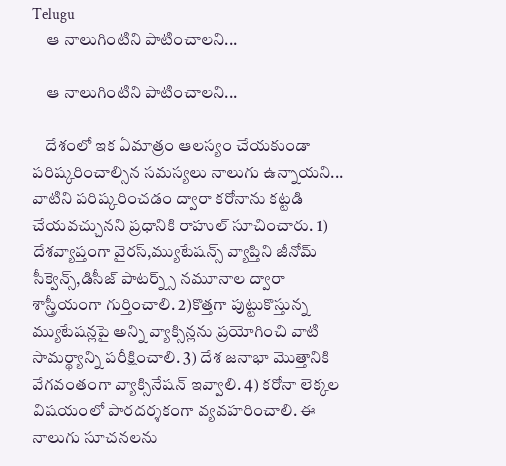Telugu
    ఆ నాలుగింటిని పాటించాలని...

    ఆ నాలుగింటిని పాటించాలని...

    దేశంలో ఇక ఏమాత్రం ఆలస్యం చేయకుండా పరిష్కరించాల్సిన సమస్యలు నాలుగు ఉన్నాయని... వాటిని పరిష్కరించడం ద్వారా కరోనాను కట్టడి చేయవచ్చునని ప్రధానికి రాహుల్ సూచించారు. 1) దేశవ్యాప్తంగా వైరస్,మ్యుటేషన్స్ వ్యాప్తిని జీనోమ్ సీక్వెన్స్,డిసీజ్ పాటర్న్స్ నమూనాల ద్వారా శాస్త్రీయంగా గుర్తించాలి. 2)కొత్తగా పుట్టుకొస్తున్న మ్యుటేషన్లపై అన్ని వ్యాక్సిన్లను ప్రయోగించి వాటి సామర్థ్యాన్ని పరీక్షించాలి. 3) దేశ జనాభా మొత్తానికి వేగవంతంగా వ్యాక్సినేషన్ ఇవ్వాలి. 4) కరోనా లెక్కల విషయంలో పారదర్శకంగా వ్యవహరించాలి. ఈ నాలుగు సూచనలను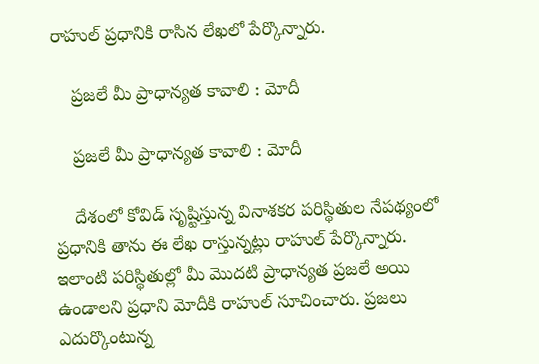రాహుల్ ప్రధానికి రాసిన లేఖలో పేర్కొన్నారు.

    ప్రజలే మీ ప్రాధాన్యత కావాలి : మోదీ

    ప్రజలే మీ ప్రాధాన్యత కావాలి : మోదీ

    దేశంలో కోవిడ్ సృష్టిస్తున్న వినాశకర పరిస్థితుల నేపథ్యంలో ప్రధానికి తాను ఈ లేఖ రాస్తున్నట్లు రాహుల్ పేర్కొన్నారు. ఇలాంటి పరిస్థితుల్లో మీ మొదటి ప్రాధాన్యత ప్రజలే అయి ఉండాలని ప్రధాని మోదీకి రాహుల్ సూచించారు. ప్రజలు ఎదుర్కొంటున్న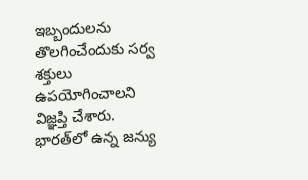ఇబ్బందులను తొలగించేందుకు సర్వ శక్తులు ఉపయోగించాలని విజ్ఞప్తి చేశారు. భారత్‌లో ఉన్న జన్యు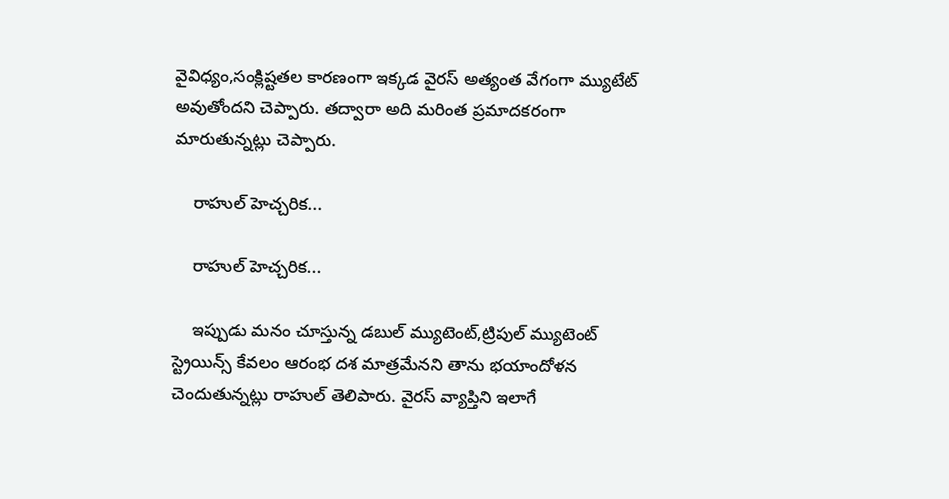వైవిధ్యం,సంక్లిష్టతల కారణంగా ఇక్కడ వైరస్ అత్యంత వేగంగా మ్యుటేట్ అవుతోందని చెప్పారు. తద్వారా అది మరింత ప్రమాదకరంగా మారుతున్నట్లు చెప్పారు.

    రాహుల్ హెచ్చరిక...

    రాహుల్ హెచ్చరిక...

    ఇప్పుడు మనం చూస్తున్న డబుల్ మ్యుటెంట్,ట్రిపుల్ మ్యుటెంట్ స్ట్రెయిన్స్ కేవలం ఆరంభ దశ మాత్రమేనని తాను భయాందోళన చెందుతున్నట్లు రాహుల్ తెలిపారు. వైరస్ వ్యాప్తిని ఇలాగే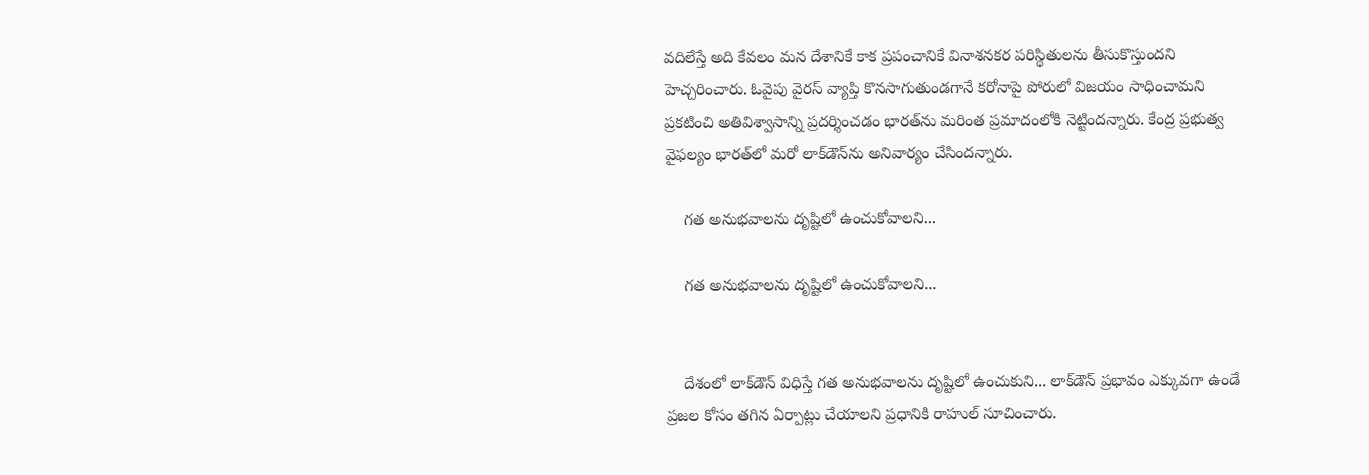వదిలేస్తే అది కేవలం మన దేశానికే కాక ప్రపంచానికే వినాశనకర పరిస్థితులను తీసుకొస్తుందని హెచ్చరించారు. ఓవైపు వైరస్ వ్యాప్తి కొనసాగుతుండగానే కరోనాపై పోరులో విజయం సాధించామని ప్రకటించి అతివిశ్వాసాన్ని ప్రదర్శించడం భారత్‌ను మరింత ప్రమాదంలోకి నెట్టిందన్నారు. కేంద్ర ప్రభుత్వ వైఫల్యం భారత్‌లో మరో లాక్‌డౌన్‌ను అనివార్యం చేసిందన్నారు.

    గత అనుభవాలను దృష్టిలో ఉంచుకోవాలని...

    గత అనుభవాలను దృష్టిలో ఉంచుకోవాలని...


    దేశంలో లాక్‌డౌన్ విధిస్తే గత అనుభవాలను దృష్టిలో ఉంచుకుని... లాక్‌డౌన్ ప్రభావం ఎక్కువగా ఉండే ప్రజల కోసం తగిన ఏర్పాట్లు చేయాలని ప్రధానికి రాహుల్ సూచించారు.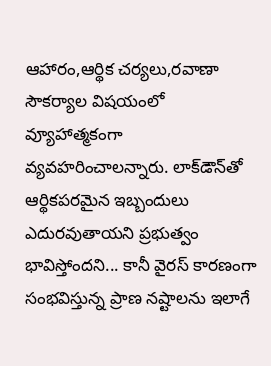ఆహారం,ఆర్థిక చర్యలు,రవాణా సౌకర్యాల విషయంలో వ్యూహాత్మకంగా వ్యవహరించాలన్నారు. లాక్‌డౌన్‌తో ఆర్థికపరమైన ఇబ్బందులు ఎదురవుతాయని ప్రభుత్వం భావిస్తోందని... కానీ వైరస్ కారణంగా సంభవిస్తున్న ప్రాణ నష్టాలను ఇలాగే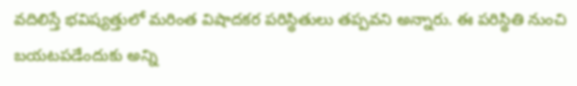వదిలిస్తే భవిష్యత్తులో మరింత విషాదకర పరిస్థితులు తప్పవని అన్నారు. ఈ పరిస్థితి నుంచి బయటపడేందుకు అన్ని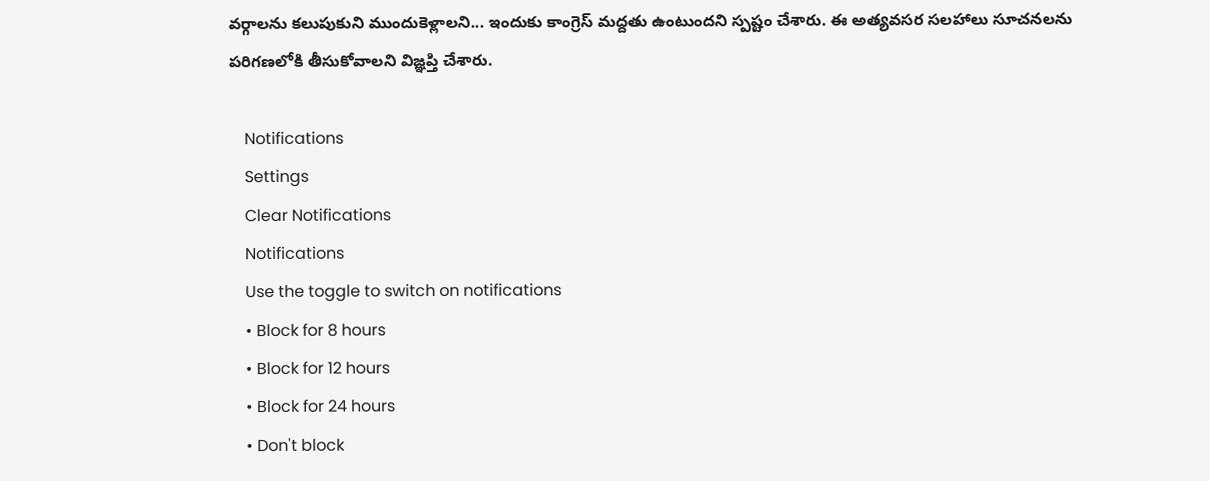వర్గాలను కలుపుకుని ముందుకెళ్లాలని... ఇందుకు కాంగ్రెస్ మద్దతు ఉంటుందని స్పష్టం చేశారు. ఈ అత్యవసర సలహాలు సూచనలను పరిగణలోకి తీసుకోవాలని విజ్ఞప్తి చేశారు.

    Notifications
    Settings
    Clear Notifications
    Notifications
    Use the toggle to switch on notifications
    • Block for 8 hours
    • Block for 12 hours
    • Block for 24 hours
    • Don't block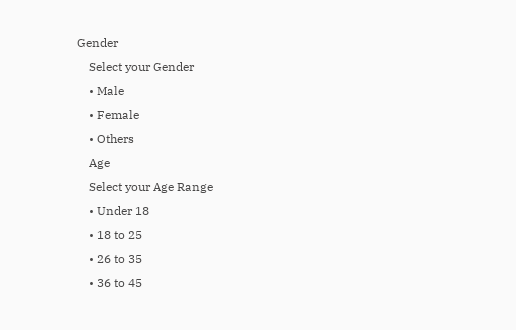Gender
    Select your Gender
    • Male
    • Female
    • Others
    Age
    Select your Age Range
    • Under 18
    • 18 to 25
    • 26 to 35
    • 36 to 45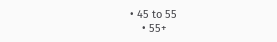• 45 to 55
    • 55+